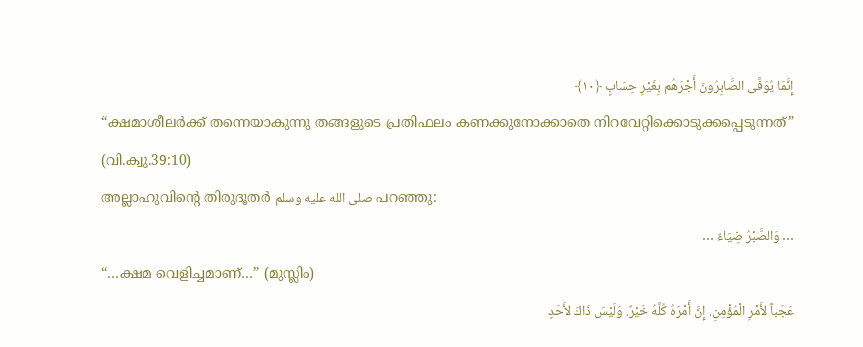إِنَّمَا يُوَفَّى الصَّابِرُونَ أَجْرَهُم بِغَيْرِ حِسَابٍ ﴿١٠﴾
“ക്ഷമാശീലർക്ക് തന്നെയാകുന്നു തങ്ങളുടെ പ്രതിഫലം കണക്കുനോക്കാതെ നിറവേറ്റിക്കൊടുക്കപ്പെടുന്നത്” (വി.ക്വു.39:10)
അല്ലാഹുവിന്റെ തിരുദൂതർ صلى الله عليه وسلم പറഞ്ഞു:
… وَالصَّبْرُ ضِيَاءٌ …
“…ക്ഷമ വെളിച്ചമാണ്…” (മുസ്ലിം)
عَجَباً لأَمْرِ الْمُؤْمِنِ. إِنَّ أَمْرَهُ كُلَّهُ خَيْرٌ. وَلَيْسَ ذَاكَ لأَحَدٍ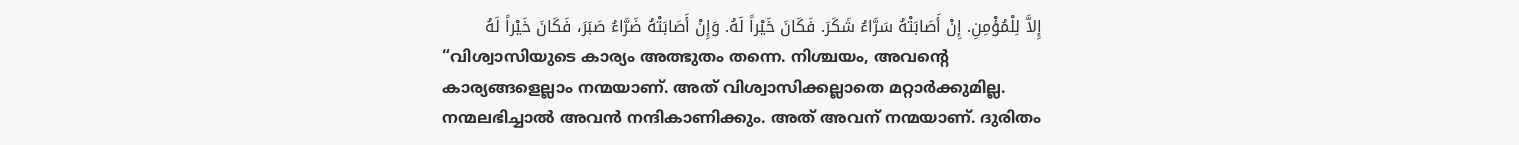إِلاَّ لِلْمُؤْمِنِ. إِنْ أَصَابَتْهُ سَرَّاءُ شَكَرَ. فَكَانَ خَيْراً لَهُ. وَإِنْ أَصَابَتْهُ ضَرَّاءُ صَبَرَ، فَكَانَ خَيْراً لَهُ
“വിശ്വാസിയുടെ കാര്യം അത്ഭുതം തന്നെ. നിശ്ചയം, അവന്റെ കാര്യങ്ങളെല്ലാം നന്മയാണ്. അത് വിശ്വാസിക്കല്ലാതെ മറ്റാർക്കുമില്ല. നന്മലഭിച്ചാൽ അവൻ നന്ദികാണിക്കും. അത് അവന് നന്മയാണ്. ദുരിതം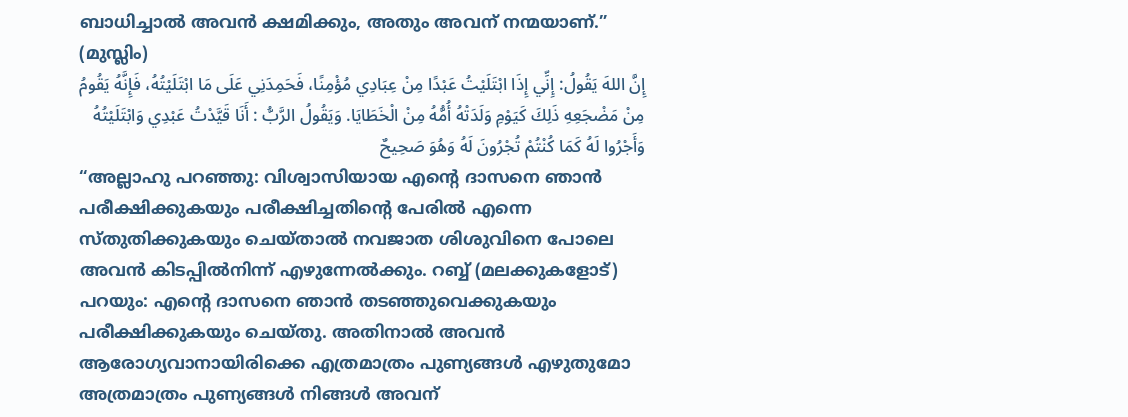ബാധിച്ചാൽ അവൻ ക്ഷമിക്കും, അതും അവന് നന്മയാണ്.” (മുസ്ലിം)
إِنَّ اللهَ يَقُولُ: إِنِّي إِذَا ابْتَلَيْتُ عَبْدًا مِنْ عِبَادِي مُؤْمِنًا، فَحَمِدَنِي عَلَى مَا ابْتَلَيْتُهُ، فَإِنَّهُ يَقُومُ مِنْ مَضْجَعِهِ ذَلِكَ كَيَوْمِ وَلَدَتْهُ أُمُّهُ مِنْ الْخَطَايَا. وَيَقُولُ الرَّبُّ : أَنَا قَيَّدْتُ عَبْدِي وَابْتَلَيْتُهُ وَأَجْرُوا لَهُ كَمَا كُنْتُمْ تُجْرُونَ لَهُ وَهُوَ صَحِيحٌ
“അല്ലാഹു പറഞ്ഞു: വിശ്വാസിയായ എന്റെ ദാസനെ ഞാൻ പരീക്ഷിക്കുകയും പരീക്ഷിച്ചതിന്റെ പേരിൽ എന്നെ സ്തുതിക്കുകയും ചെയ്താൽ നവജാത ശിശുവിനെ പോലെ അവൻ കിടപ്പിൽനിന്ന് എഴുന്നേൽക്കും. റബ്ബ് (മലക്കുകളോട്) പറയും: എന്റെ ദാസനെ ഞാൻ തടഞ്ഞുവെക്കുകയും പരീക്ഷിക്കുകയും ചെയ്തു. അതിനാൽ അവൻ ആരോഗ്യവാനായിരിക്കെ എത്രമാത്രം പുണ്യങ്ങൾ എഴുതുമോ അത്രമാത്രം പുണ്യങ്ങൾ നിങ്ങൾ അവന്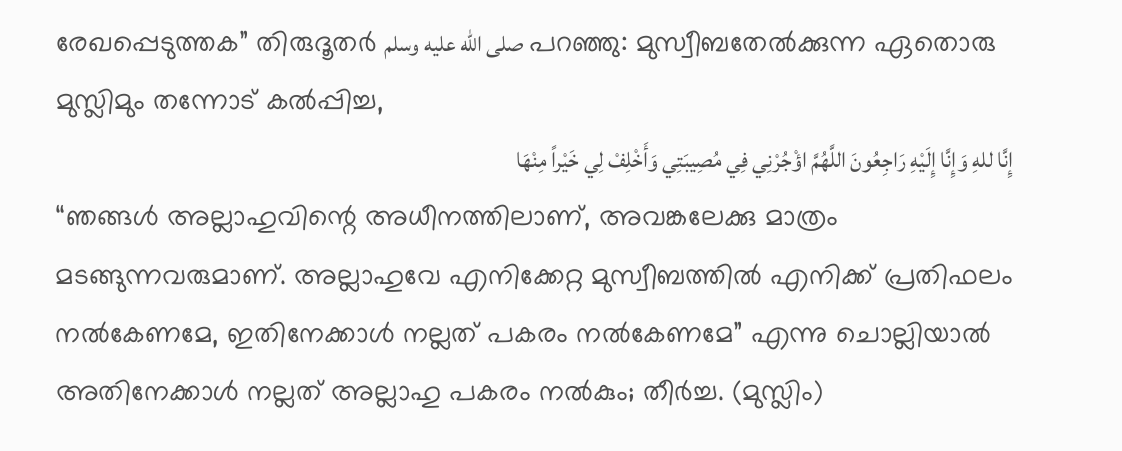രേഖപ്പെടുത്തക” തിരുദൂതർ صلى الله عليه وسلم പറഞ്ഞു: മുസ്വീബതേൽക്കുന്ന ഏതൊരു മുസ്ലിമും തന്നോട് കൽപ്പിച്ച,
إِنَّا للهِ وَإِنَّا إِلَيْهِ رَاجِعُونَ اللَّهُمَّ اؤْجُرْنِي فِي مُصِيبَتِي وَأَخْلِفْ لِي خَيْراً مِنْهَا
“ഞങ്ങൾ അല്ലാഹുവിന്റെ അധീനത്തിലാണ്, അവങ്കലേക്കു മാത്രം മടങ്ങുന്നവരുമാണ്. അല്ലാഹുവേ എനിക്കേറ്റ മുസ്വീബത്തിൽ എനിക്ക് പ്രതിഫലം നൽകേണമേ, ഇതിനേക്കാൾ നല്ലത് പകരം നൽകേണമേ” എന്നു ചൊല്ലിയാൽ അതിനേക്കാൾ നല്ലത് അല്ലാഹു പകരം നൽകും; തീർച്ച. (മുസ്ലിം)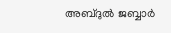അബ്ദുൽ ജബ്ബാർ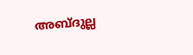അബ്ദുല്ല